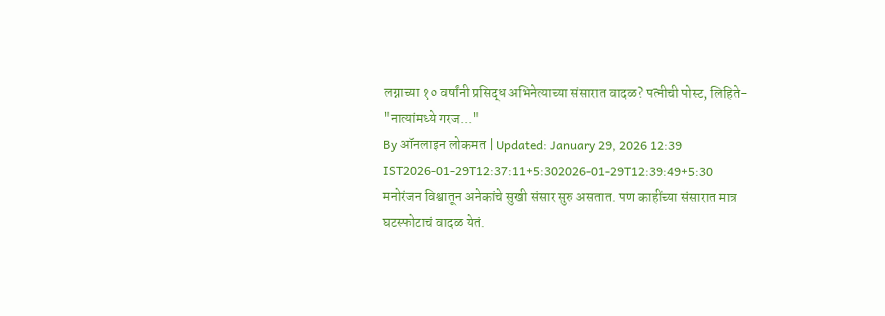लग्नाच्या १० वर्षांनी प्रसिद्ध अभिनेत्याच्या संसारात वादळ? पत्नीची पोस्ट, लिहिते- "नात्यांमध्ये गरज..."
By ऑनलाइन लोकमत | Updated: January 29, 2026 12:39 IST2026-01-29T12:37:11+5:302026-01-29T12:39:49+5:30
मनोरंजन विश्वातून अनेकांचे सुखी संसार सुरु असतात. पण काहींच्या संसारात मात्र घटस्फोटाचं वादळ येतं.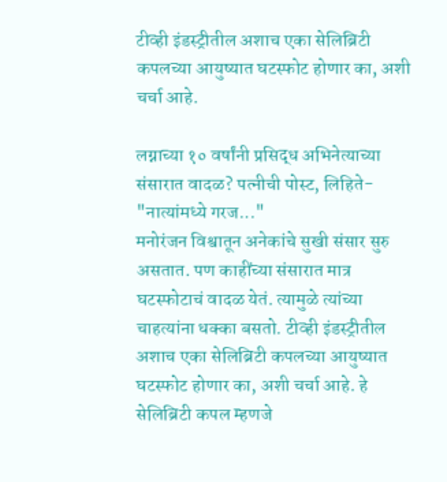टीव्ही इंडस्ट्रीतील अशाच एका सेलिब्रिटी कपलच्या आयुष्यात घटस्फोट होणार का, अशी चर्चा आहे.

लग्नाच्या १० वर्षांनी प्रसिद्ध अभिनेत्याच्या संसारात वादळ? पत्नीची पोस्ट, लिहिते- "नात्यांमध्ये गरज..."
मनोरंजन विश्वातून अनेकांचे सुखी संसार सुरु असतात. पण काहींच्या संसारात मात्र घटस्फोटाचं वादळ येतं. त्यामुळे त्यांच्या चाहत्यांना धक्का बसतो. टीव्ही इंडस्ट्रीतील अशाच एका सेलिब्रिटी कपलच्या आयुष्यात घटस्फोट होणार का, अशी चर्चा आहे. हे सेलिब्रिटी कपल म्हणजे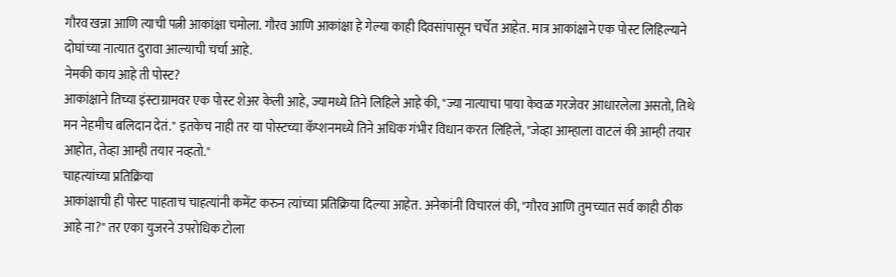गौरव खन्ना आणि त्याची पत्नी आकांक्षा चमोला. गौरव आणि आकांक्षा हे गेल्या काही दिवसांपासून चर्चेत आहेत. मात्र आकांक्षाने एक पोस्ट लिहिल्याने दोघांच्या नात्यात दुरावा आल्याची चर्चा आहे.
नेमकी काय आहे ती पोस्ट?
आकांक्षाने तिच्या इंस्टाग्रामवर एक पोस्ट शेअर केली आहे, ज्यामध्ये तिने लिहिले आहे की, "ज्या नात्याचा पाया केवळ गरजेवर आधारलेला असतो, तिथे मन नेहमीच बलिदान देतं." इतकेच नाही तर या पोस्टच्या कॅप्शनमध्ये तिने अधिक गंभीर विधान करत लिहिले, "जेव्हा आम्हाला वाटलं की आम्ही तयार आहोत, तेव्हा आम्ही तयार नव्हतो."
चाहत्यांच्या प्रतिक्रिया
आकांक्षाची ही पोस्ट पाहताच चाहत्यांनी कमेंट करुन त्यांच्या प्रतिक्रिया दिल्या आहेत. अनेकांनी विचारलं की, "गौरव आणि तुमच्यात सर्व काही ठीक आहे ना?" तर एका युजरने उपरोधिक टोला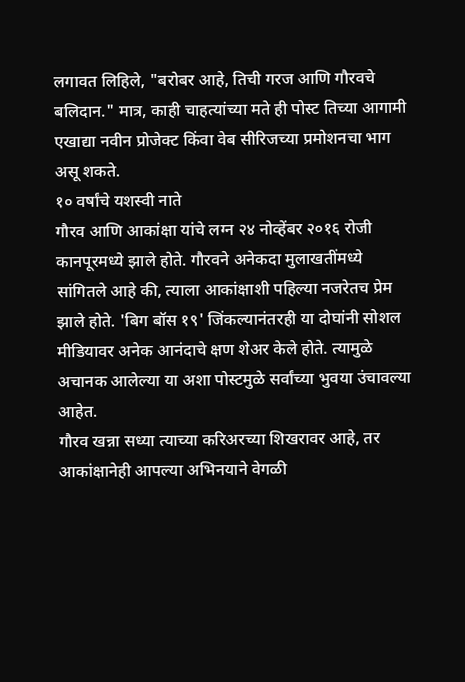लगावत लिहिले, "बरोबर आहे, तिची गरज आणि गौरवचे बलिदान." मात्र, काही चाहत्यांच्या मते ही पोस्ट तिच्या आगामी एखाद्या नवीन प्रोजेक्ट किंवा वेब सीरिजच्या प्रमोशनचा भाग असू शकते.
१० वर्षांचे यशस्वी नाते
गौरव आणि आकांक्षा यांचे लग्न २४ नोव्हेंबर २०१६ रोजी कानपूरमध्ये झाले होते. गौरवने अनेकदा मुलाखतींमध्ये सांगितले आहे की, त्याला आकांक्षाशी पहिल्या नजरेतच प्रेम झाले होते. 'बिग बॉस १९' जिंकल्यानंतरही या दोघांनी सोशल मीडियावर अनेक आनंदाचे क्षण शेअर केले होते. त्यामुळे अचानक आलेल्या या अशा पोस्टमुळे सर्वांच्या भुवया उंचावल्या आहेत.
गौरव खन्ना सध्या त्याच्या करिअरच्या शिखरावर आहे, तर आकांक्षानेही आपल्या अभिनयाने वेगळी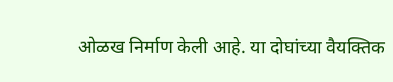ओळख निर्माण केली आहे. या दोघांच्या वैयक्तिक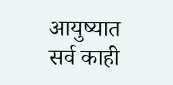आयुष्यात सर्व काही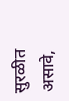सुरळीत असावे,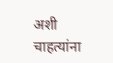अशी चाहत्यांना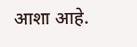आशा आहे.